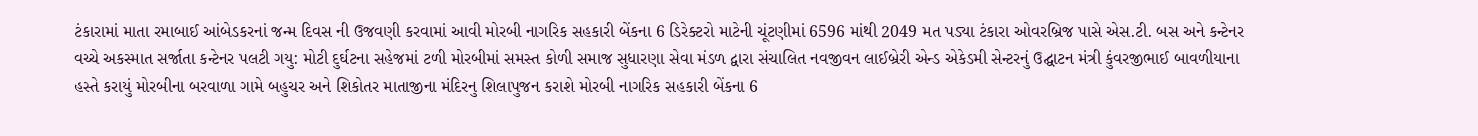ટંકારામાં માતા રમાબાઈ આંબેડકરનાં જન્મ દિવસ ની ઉજવણી કરવામાં આવી મોરબી નાગરિક સહકારી બેંકના 6 ડિરેક્ટરો માટેની ચૂંટણીમાં 6596 માંથી 2049 મત પડ્યા ટંકારા ઓવરબ્રિજ પાસે એસ.ટી. બસ અને કન્ટેનર વચ્ચે અકસ્માત સર્જાતા કન્ટેનર પલટી ગયુ: મોટી દુર્ઘટના સહેજમાં ટળી મોરબીમાં સમસ્ત કોળી સમાજ સુધારણા સેવા મંડળ દ્વારા સંચાલિત નવજીવન લાઈબ્રેરી એન્ડ એકેડમી સેન્ટરનું ઉદ્ઘાટન મંત્રી કુંવરજીભાઈ બાવળીયાના હસ્તે કરાયું મોરબીના બરવાળા ગામે બહુચર અને શિકોતર માતાજીના મંદિરનુ શિલાપુજન કરાશે મોરબી નાગરિક સહકારી બેંકના 6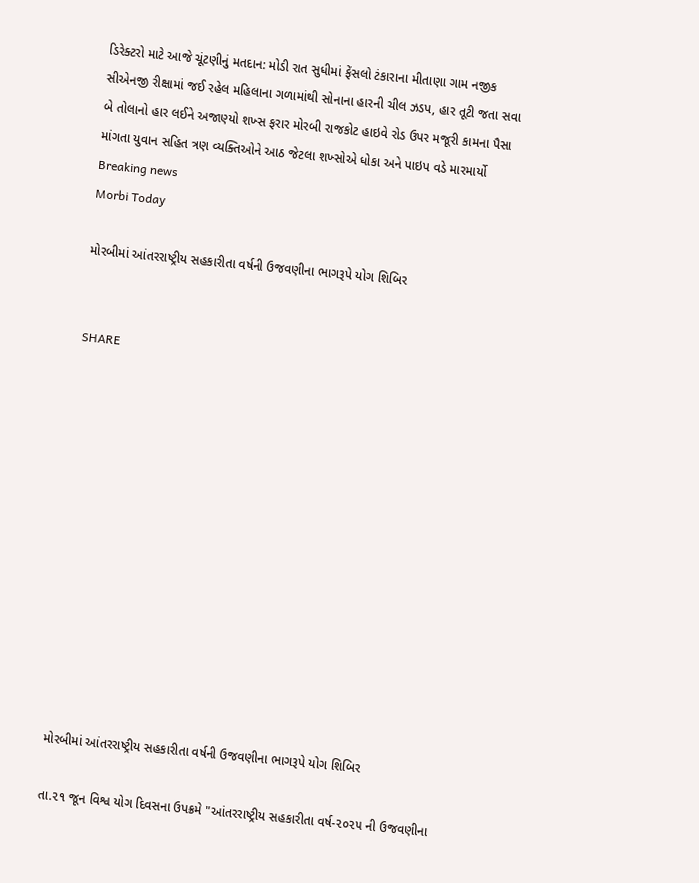ડિરેક્ટરો માટે આજે ચૂંટણીનું મતદાન: મોડી રાત સુધીમાં ફેંસલો ટંકારાના મીતાણા ગામ નજીક સીએનજી રીક્ષામાં જઈ રહેલ મહિલાના ગળામાંથી સોનાના હારની ચીલ ઝડપ, હાર તૂટી જતા સવા બે તોલાનો હાર લઈને અજાણ્યો શખ્સ ફરાર મોરબી રાજકોટ હાઇવે રોડ ઉપર મજૂરી કામના પૈસા માંગતા યુવાન સહિત ત્રણ વ્યક્તિઓને આઠ જેટલા શખ્સોએ ધોકા અને પાઇપ વડે મારમાર્યો
Breaking news
Morbi Today

મોરબીમાં આંતરરાષ્ટ્રીય સહકારીતા વર્ષની ઉજવણીના ભાગરૂપે યોગ શિબિર


SHARE













મોરબીમાં આંતરરાષ્ટ્રીય સહકારીતા વર્ષની ઉજવણીના ભાગરૂપે યોગ શિબિર

તા.૨૧ જૂન વિશ્વ યોગ દિવસના ઉપક્રમે "આંતરરાષ્ટ્રીય સહકારીતા વર્ષ-૨૦૨૫ ની ઉજવણીના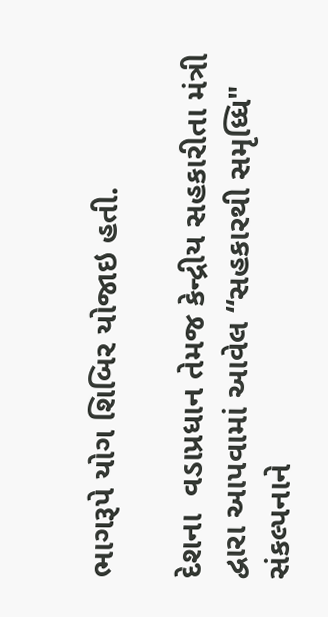ભાગરૂપે યોગ શિબિર યોજાઇ હતી.

દેશના  વડાપ્રધાન તેમજ કેન્દ્રીય સહકારીતા મંત્રી દ્વારા આપવામાં આવેલ “સહકારથી સમૃધ્ધિ" સંકલ્પનાને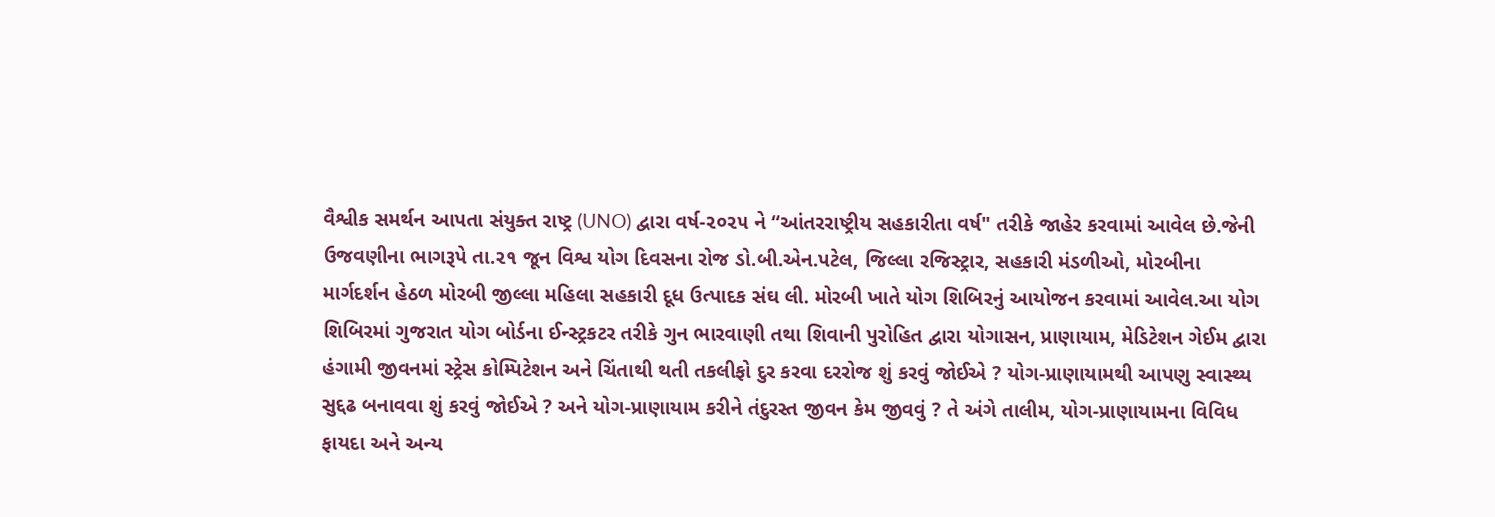વૈશ્વીક સમર્થન આપતા સંયુક્ત રાષ્ટ્ર (UNO) દ્વારા વર્ષ-૨૦૨૫ ને “આંતરરાષ્ટ્રીય સહકારીતા વર્ષ" તરીકે જાહેર કરવામાં આવેલ છે.જેની ઉજવણીના ભાગરૂપે તા.૨૧ જૂન વિશ્વ યોગ દિવસના રોજ ડો.બી.એન.પટેલ, જિલ્લા રજિસ્ટ્રાર, સહકારી મંડળીઓ, મોરબીના માર્ગદર્શન હેઠળ મોરબી જીલ્લા મહિલા સહકારી દૂધ ઉત્પાદક સંઘ લી. મોરબી ખાતે યોગ શિબિરનું આયોજન કરવામાં આવેલ.આ યોગ શિબિરમાં ગુજરાત યોગ બોર્ડના ઈન્સ્ટ્રકટર તરીકે ગુન ભારવાણી તથા શિવાની પુરોહિત દ્વારા યોગાસન, પ્રાણાયામ, મેડિટેશન ગેઈમ દ્વારા હંગામી જીવનમાં સ્ટ્રેસ કોમ્પિટેશન અને ચિંતાથી થતી તકલીફો દુર કરવા દરરોજ શું કરવું જોઈએ ? યોગ-પ્રાણાયામથી આપણુ સ્વાસ્થ્ય સુદ્દઢ બનાવવા શું કરવું જોઈએ ? અને યોગ-પ્રાણાયામ કરીને તંદુરસ્ત જીવન કેમ જીવવું ? તે અંગે તાલીમ, યોગ-પ્રાણાયામના વિવિધ ફાયદા અને અન્ય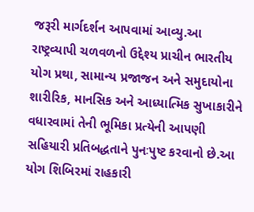જરૂરી માર્ગદર્શન આપવામાં આવ્યુ.આ રાષ્ટ્રવ્યાપી ચળવળનો ઉદ્દેશ્ય પ્રાચીન ભારતીય યોગ પ્રથા, સામાન્ય પ્રજાજન અને સમુદાયોના શારીરિક, માનસિક અને આધ્યાત્મિક સુખાકારીને વધારવામાં તેની ભૂમિકા પ્રત્યેની આપણી સહિયારી પ્રતિબદ્ધતાને પુનઃપુષ્ટ કરવાનો છે.આ યોગ શિબિરમાં રાહકારી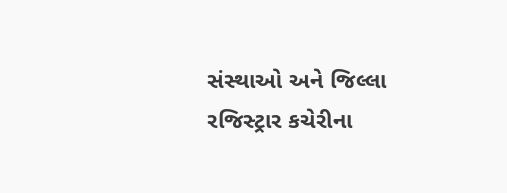સંસ્થાઓ અને જિલ્લા રજિસ્ટ્રાર કચેરીના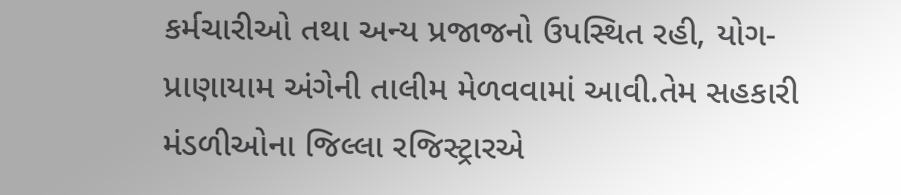કર્મચારીઓ તથા અન્ય પ્રજાજનો ઉપસ્થિત રહી, યોગ-પ્રાણાયામ અંગેની તાલીમ મેળવવામાં આવી.તેમ સહકારી મંડળીઓના જિલ્લા રજિસ્ટ્રારએ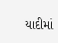યાદીમાં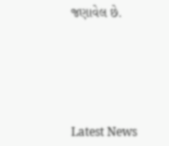જણાવેલ છે.






Latest News